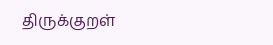திருக்குறள்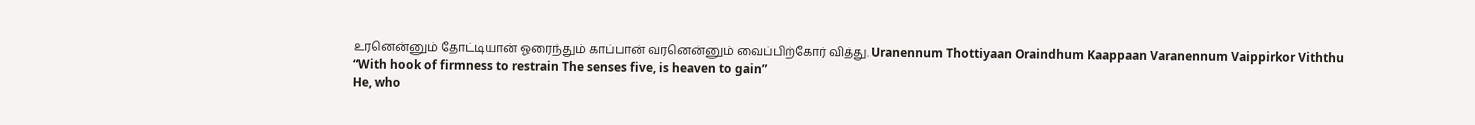உரனென்னும் தோட்டியான் ஓரைந்தும் காப்பான் வரனென்னும் வைப்பிற்கோர் வித்து. Uranennum Thottiyaan Oraindhum Kaappaan Varanennum Vaippirkor Viththu
“With hook of firmness to restrain The senses five, is heaven to gain”
He, who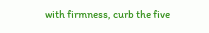with firmness, curb the five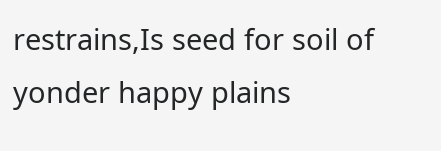restrains,Is seed for soil of yonder happy plains